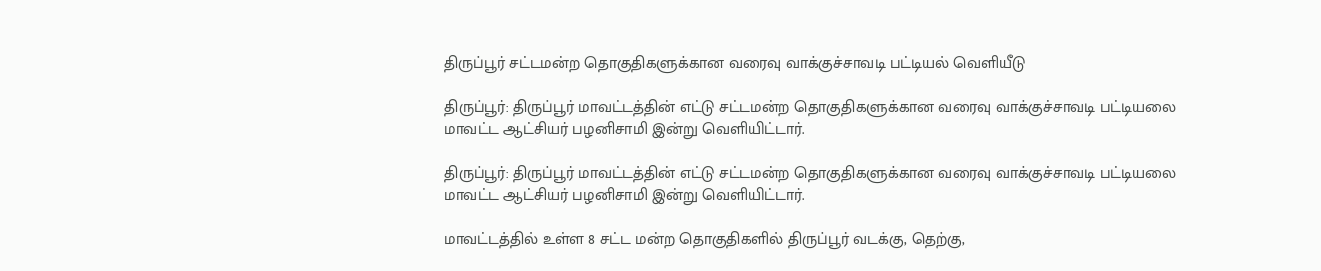திருப்பூர் சட்டமன்ற தொகுதிகளுக்கான வரைவு வாக்குச்சாவடி பட்டியல் வெளியீடு

திருப்பூர்: திருப்பூர் மாவட்டத்தின் எட்டு சட்டமன்ற தொகுதிகளுக்கான வரைவு வாக்குச்சாவடி பட்டியலை மாவட்ட ஆட்சியர் பழனிசாமி இன்று வெளியிட்டார்.

திருப்பூர்: திருப்பூர் மாவட்டத்தின் எட்டு சட்டமன்ற தொகுதிகளுக்கான வரைவு வாக்குச்சாவடி பட்டியலை மாவட்ட ஆட்சியர் பழனிசாமி இன்று வெளியிட்டார்.

மாவட்டத்தில் உள்ள 8 சட்ட மன்ற தொகுதிகளில் திருப்பூர் வடக்கு, தெற்கு,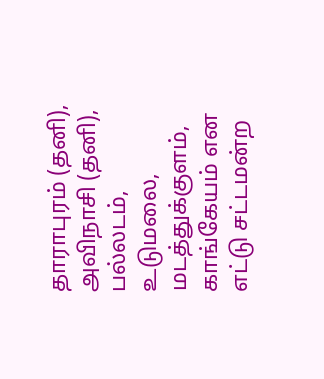தாராபுரம் (தனி), அவிநாசி (தனி), பல்லடம், உடுமலை, மடத்துக்குளம், காங்கேயம் என எட்டு சட்டமன்ற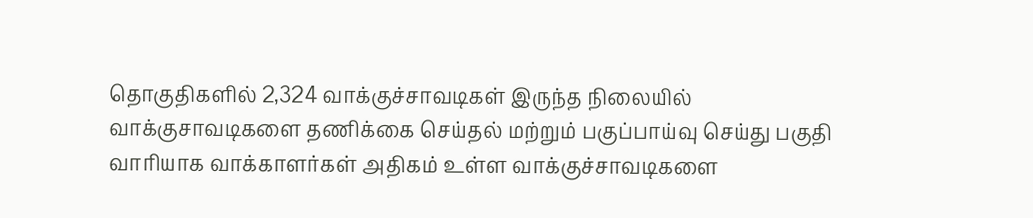தொகுதிகளில் 2,324 வாக்குச்சாவடிகள் இருந்த நிலையில் வாக்குசாவடிகளை தணிக்கை செய்தல் மற்றும் பகுப்பாய்வு செய்து பகுதி வாரியாக வாக்காளர்கள் அதிகம் உள்ள வாக்குச்சாவடிகளை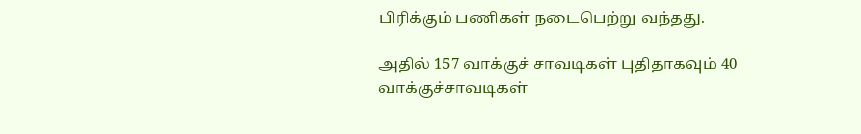பிரிக்கும் பணிகள் நடைபெற்று வந்தது.

அதில் 157 வாக்குச் சாவடிகள் புதிதாகவும் 40 வாக்குச்சாவடிகள்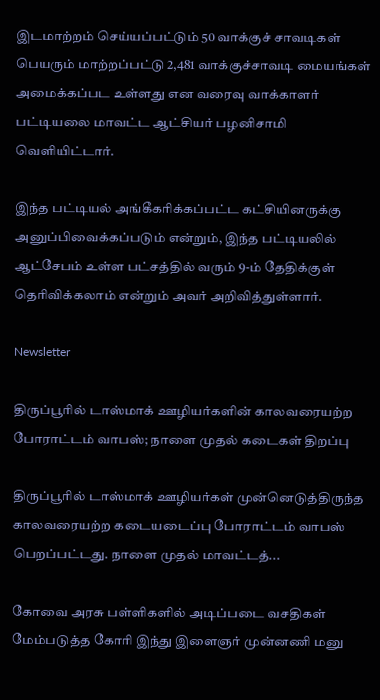இடமாற்றம் செய்யப்பட்டும் 50 வாக்குச் சாவடிகள் பெயரும் மாற்றப்பட்டு 2,481 வாக்குச்சாவடி மையங்கள் அமைக்கப்பட உள்ளது என வரைவு வாக்காளர் பட்டியலை மாவட்ட ஆட்சியர் பழனிசாமி வெளியிட்டார்.

இந்த பட்டியல் அங்கீகரிக்கப்பட்ட கட்சியினருக்கு அனுப்பிவைக்கப்படும் என்றும், இந்த பட்டியலில் ஆட்சேபம் உள்ள பட்சத்தில் வரும் 9-ம் தேதிக்குள் தெரிவிக்கலாம் என்றும் அவர் அறிவித்துள்ளார்.

Newsletter

திருப்பூரில் டாஸ்மாக் ஊழியர்களின் காலவரையற்ற போராட்டம் வாபஸ்; நாளை முதல் கடைகள் திறப்பு

திருப்பூரில் டாஸ்மாக் ஊழியர்கள் முன்னெடுத்திருந்த காலவரையற்ற கடையடைப்பு போராட்டம் வாபஸ் பெறப்பட்டது. நாளை முதல் மாவட்டத்...

கோவை அரசு பள்ளிகளில் அடிப்படை வசதிகள் மேம்படுத்த கோரி இந்து இளைஞர் முன்னணி மனு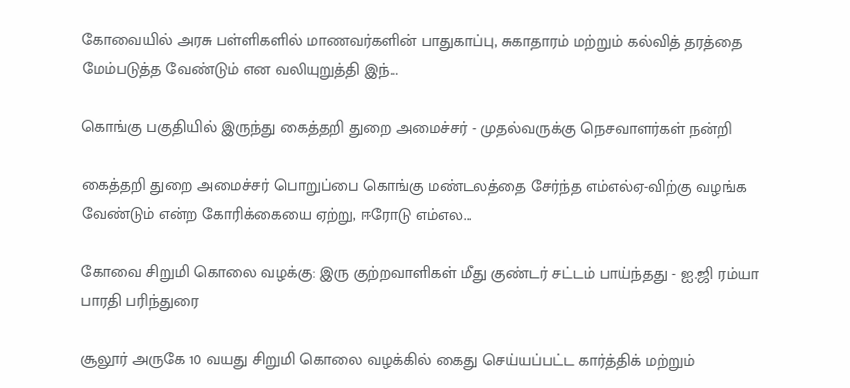கோவையில் அரசு பள்ளிகளில் மாணவர்களின் பாதுகாப்பு, சுகாதாரம் மற்றும் கல்வித் தரத்தை மேம்படுத்த வேண்டும் என வலியுறுத்தி இந்...

கொங்கு பகுதியில் இருந்து கைத்தறி துறை அமைச்சர் - முதல்வருக்கு நெசவாளர்கள் நன்றி

கைத்தறி துறை அமைச்சர் பொறுப்பை கொங்கு மண்டலத்தை சேர்ந்த எம்எல்ஏ-விற்கு வழங்க வேண்டும் என்ற கோரிக்கையை ஏற்று, ஈரோடு எம்எல...

கோவை சிறுமி கொலை வழக்கு: இரு குற்றவாளிகள் மீது குண்டர் சட்டம் பாய்ந்தது - ஐ.ஜி ரம்யா பாரதி பரிந்துரை

சூலூர் அருகே 10 வயது சிறுமி கொலை வழக்கில் கைது செய்யப்பட்ட கார்த்திக் மற்றும்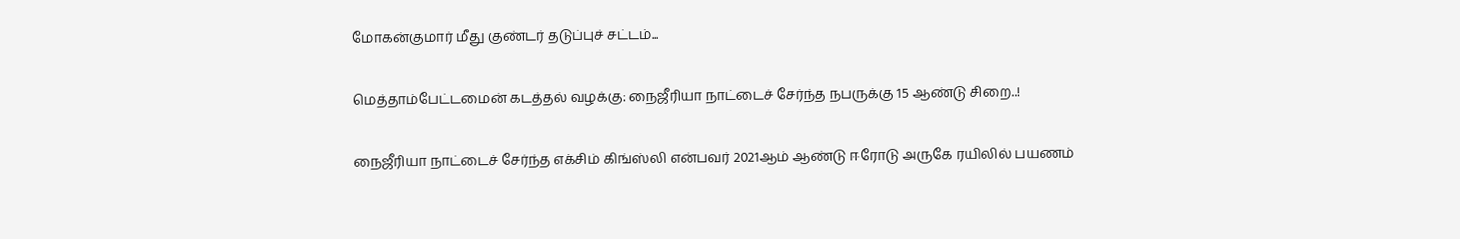மோகன்குமார் மீது குண்டர் தடுப்புச் சட்டம்...

மெத்தாம்பேட்டமைன் கடத்தல் வழக்கு: நைஜீரியா நாட்டைச் சேர்ந்த நபருக்கு 15 ஆண்டு சிறை..!

நைஜீரியா நாட்டைச் சேர்ந்த எக்சிம் கிங்ஸ்லி என்பவர் 2021ஆம் ஆண்டு ஈரோடு அருகே ரயிலில் பயணம்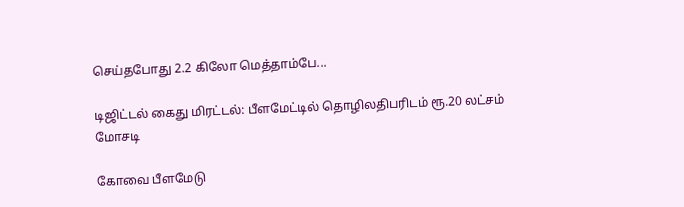செய்தபோது 2.2 கிலோ மெத்தாம்பே...

டிஜிட்டல் கைது மிரட்டல்: பீளமேட்டில் தொழிலதிபரிடம் ரூ.20 லட்சம் மோசடி

கோவை பீளமேடு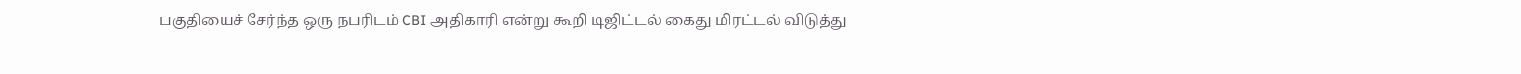பகுதியைச் சேர்ந்த ஒரு நபரிடம் CBI அதிகாரி என்று கூறி டிஜிட்டல் கைது மிரட்டல் விடுத்து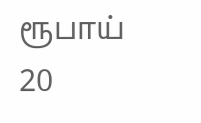ரூபாய் 20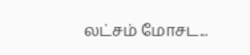லட்சம் மோசட...